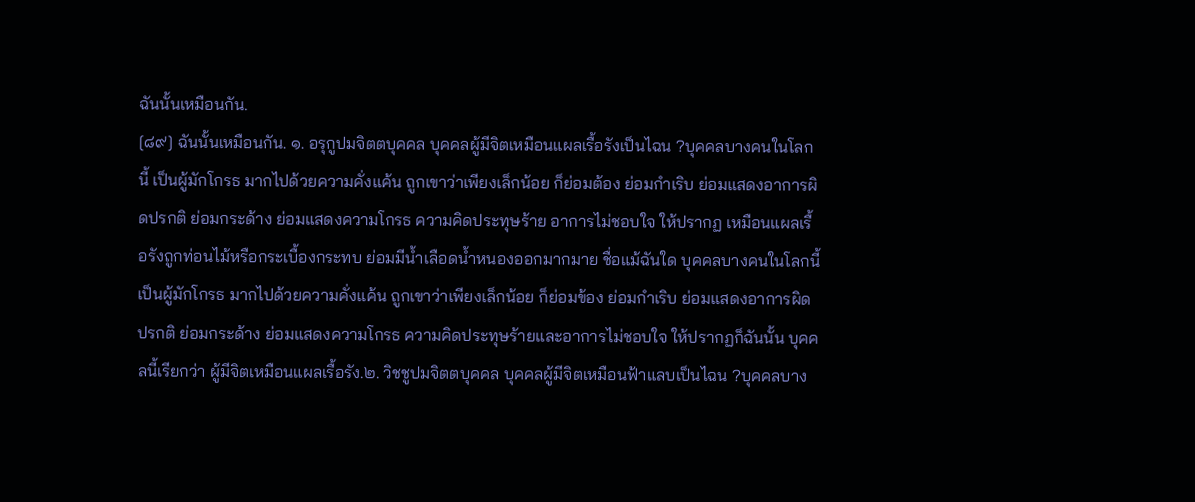ฉันนั้นเหมือนกัน.
[๘๙] ฉันนั้นเหมือนกัน. ๑. อรุกูปมจิตตบุคคล บุคคลผู้มีจิตเหมือนแผลเรื้อรังเป็นไฉน ?บุคคลบางคนในโลกนี้ เป็นผู้มักโกรธ มากไปด้วยความคั่งแค้น ถูกเขาว่าเพียงเล็กน้อย ก็ย่อมต้อง ย่อมกำเริบ ย่อมแสดงอาการผิดปรกติ ย่อมกระด้าง ย่อมแสดงความโกรธ ความคิดประทุษร้าย อาการไม่ชอบใจ ให้ปรากฏ เหมือนแผลเรื้อรังถูกท่อนไม้หรือกระเบื้องกระทบ ย่อมมีน้ำเลือดน้ำหนองออกมากมาย ชื่อแม้ฉันใด บุคคลบางคนในโลกนี้ เป็นผู้มักโกรธ มากไปด้วยความคั่งแค้น ถูกเขาว่าเพียงเล็กน้อย ก็ย่อมข้อง ย่อมกำเริบ ย่อมแสดงอาการผิดปรกติ ย่อมกระด้าง ย่อมแสดงความโกรธ ความคิดประทุษร้ายและอาการไม่ชอบใจ ให้ปรากฏก็ฉันนั้น บุคคลนี้เรียกว่า ผู้มีจิตเหมือนแผลเรื้อรัง.๒. วิชชูปมจิตตบุคคล บุคคลผู้มีจิตเหมือนฟ้าแลบเป็นไฉน ?บุคคลบาง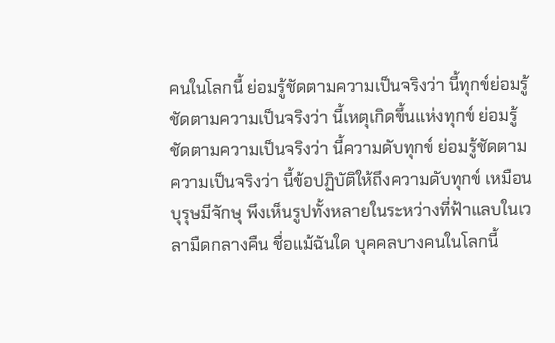คนในโลกนี้ ย่อมรู้ชัดตามความเป็นจริงว่า นี้ทุกข์ย่อมรู้ชัดตามความเป็นจริงว่า นี้เหตุเกิดขึ้นแห่งทุกข์ ย่อมรู้ชัดตามความเป็นจริงว่า นี้ความดับทุกข์ ย่อมรู้ชัดตามความเป็นจริงว่า นี้ข้อปฏิบัติให้ถึงความดับทุกข์ เหมือนบุรุษมีจักษุ พึงเห็นรูปทั้งหลายในระหว่างที่ฟ้าแลบในเวลามืดกลางคืน ชื่อแม้ฉันใด บุคคลบางคนในโลกนี้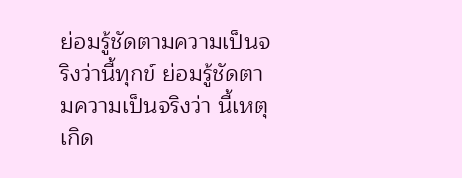ย่อมรู้ชัดตามความเป็นจริงว่านี้ทุกข์ ย่อมรู้ชัดตามความเป็นจริงว่า นี้เหตุเกิด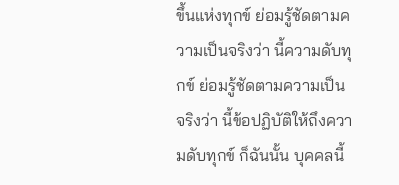ขึ้นแห่งทุกข์ ย่อมรู้ชัดตามความเป็นจริงว่า นี้ความดับทุกข์ ย่อมรู้ชัดตามความเป็นจริงว่า นี้ข้อปฏิบัติให้ถึงความดับทุกข์ ก็ฉันนั้น บุคคลนี้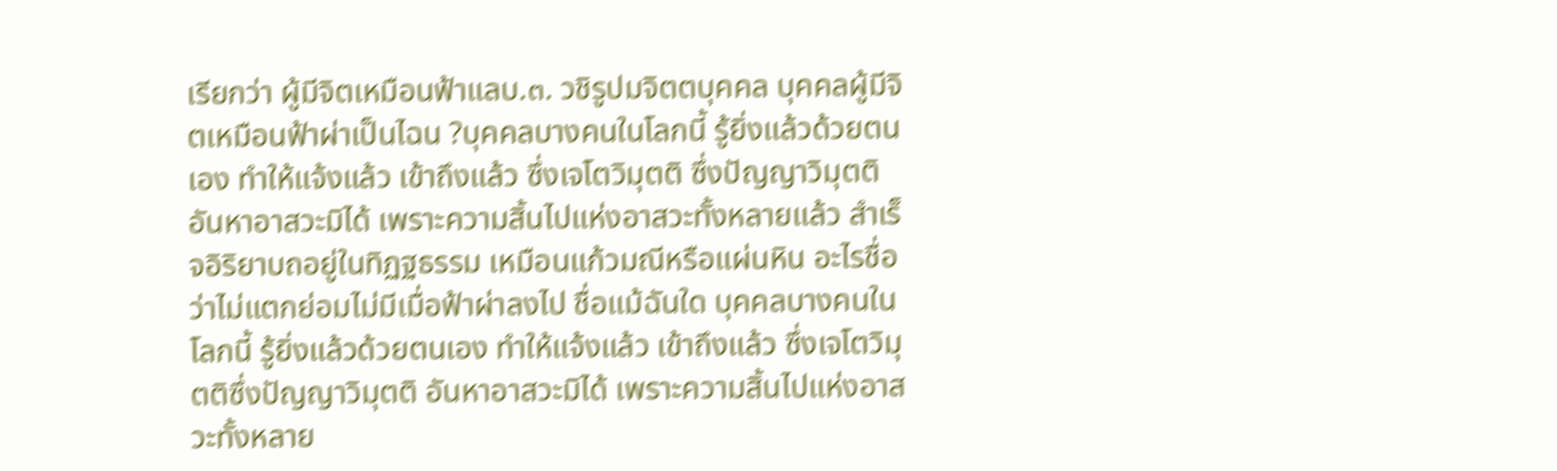เรียกว่า ผู้มีจิตเหมือนฟ้าแลบ.๓. วชิรูปมจิตตบุคคล บุคคลผู้มีจิตเหมือนฟ้าผ่าเป็นไฉน ?บุคคลบางคนในโลกนี้ รู้ยิ่งแล้วด้วยตนเอง ทำให้แจ้งแล้ว เข้าถึงแล้ว ซึ่งเจโตวิมุตติ ซึ่งปัญญาวิมุตติ อันหาอาสวะมิได้ เพราะความสิ้นไปแห่งอาสวะทั้งหลายแล้ว สำเร็จอิริยาบถอยู่ในทิฏฐธรรม เหมือนแก้วมณีหรือแผ่นหิน อะไรชื่อว่าไม่แตกย่อมไม่มีเมื่อฟ้าผ่าลงไป ชื่อแม้ฉันใด บุคคลบางคนในโลกนี้ รู้ยิ่งแล้วด้วยตนเอง ทำให้แจ้งแล้ว เข้าถึงแล้ว ซึ่งเจโตวิมุตติซึ่งปัญญาวิมุตติ อันหาอาสวะมิได้ เพราะความสิ้นไปแห่งอาสวะทั้งหลาย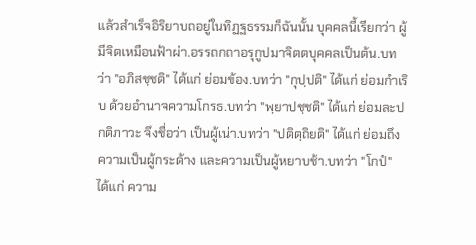แล้วสำเร็จอิริยาบถอยู่ในทิฏฐธรรมก็ฉันนั้น บุคคลนี้เรียกว่า ผู้มีจิตเหมือนฟ้าผ่า.อรรถกถาอรุกูปมาจิตตบุคคลเป็นต้น.บทว่า "อภิสชฺชติ" ได้แก่ ย่อมข้อง.บทว่า "กุปฺปติ" ได้แก่ ย่อมกำเริบ ด้วยอำนาจความโกรธ.บทว่า "พฺยาปชฺชติ" ได้แก่ ย่อมละปกติภาวะ จึงชื่อว่า เป็นผู้เน่า.บทว่า "ปติตฺถิยติ" ได้แก่ ย่อมถึงความเป็นผู้กระด้าง และความเป็นผู้หยาบช้า.บทว่า "โกปํ" ได้แก่ ความ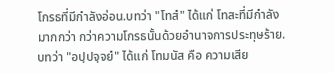โกรธที่มีกำลังอ่อน.บทว่า "โทสํ" ได้แก่ โทสะที่มีกำลังมากกว่า กว่าความโกรธนั้นด้วยอำนาจการประทุษร้าย.บทว่า "อปฺปจฺจยํ" ได้แก่ โทมนัส คือ ความเสีย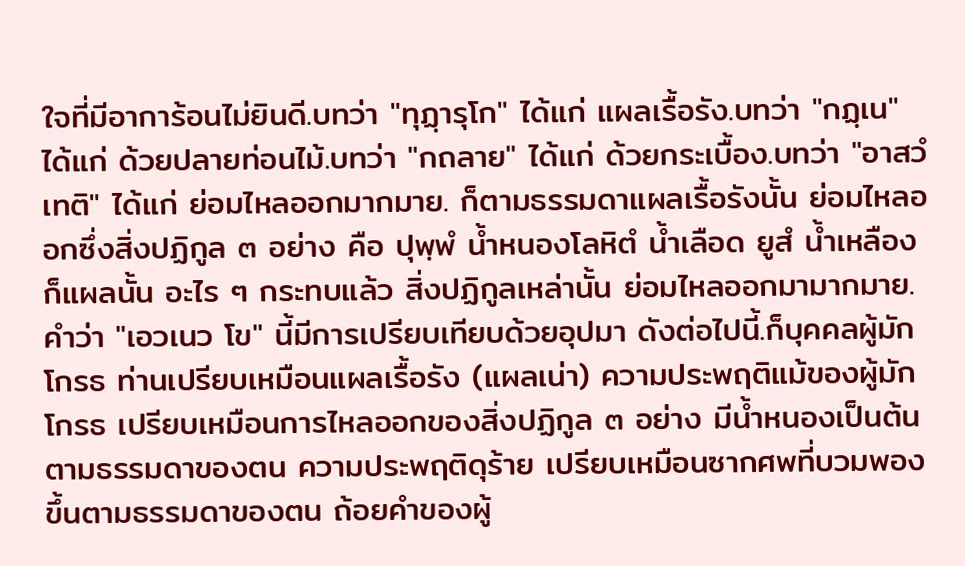ใจที่มีอาการ้อนไม่ยินดี.บทว่า "ทุฏฺารุโก" ได้แก่ แผลเรื้อรัง.บทว่า "กฏฺเน" ได้แก่ ด้วยปลายท่อนไม้.บทว่า "กถลาย" ได้แก่ ด้วยกระเบื้อง.บทว่า "อาสวํ เทติ" ได้แก่ ย่อมไหลออกมากมาย. ก็ตามธรรมดาแผลเรื้อรังนั้น ย่อมไหลออกซึ่งสิ่งปฏิกูล ๓ อย่าง คือ ปุพฺพํ น้ำหนองโลหิตํ น้ำเลือด ยูสํ น้ำเหลือง ก็แผลนั้น อะไร ๆ กระทบแล้ว สิ่งปฏิกูลเหล่านั้น ย่อมไหลออกมามากมาย.คำว่า "เอวเนว โข" นี้มีการเปรียบเทียบด้วยอุปมา ดังต่อไปนี้.ก็บุคคลผู้มักโกรธ ท่านเปรียบเหมือนแผลเรื้อรัง (แผลเน่า) ความประพฤติแม้ของผู้มักโกรธ เปรียบเหมือนการไหลออกของสิ่งปฏิกูล ๓ อย่าง มีน้ำหนองเป็นต้นตามธรรมดาของตน ความประพฤติดุร้าย เปรียบเหมือนซากศพที่บวมพองขึ้นตามธรรมดาของตน ถ้อยคำของผู้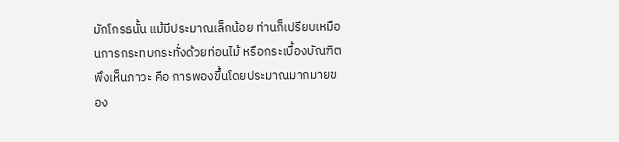มักโกรธนั้น แม้มีประมาณเล็กน้อย ท่านก็เปรียบเหมือนการกระทบกระทั่งด้วยท่อนไม้ หรือกระเบื้องบัณฑิตพึงเห็นภาวะ คือ การพองขึ้นโดยประมาณมากมายของ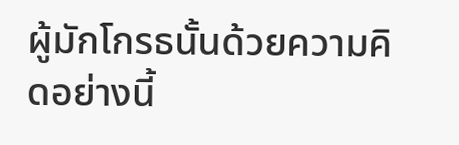ผู้มักโกรธนั้นด้วยความคิดอย่างนี้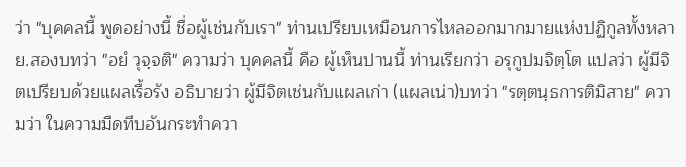ว่า "บุคคลนี้ พูดอย่างนี้ ชื่อผู้เช่นกับเรา" ท่านเปรียบเหมือนการไหลออกมากมายแห่งปฏิกูลทั้งหลาย.สองบทว่า "อยํ วุจฺจติ" ความว่า บุคคลนี้ คือ ผู้เห็นปานนี้ ท่านเรียกว่า อรุกูปมจิตฺโต แปลว่า ผู้มีจิตเปรียบด้วยแผลเรื้อรัง อธิบายว่า ผู้มีจิตเช่นกับแผลเก่า (แผลเน่า)บทว่า "รตฺตนฺธการติมิสาย" ความว่า ในความมืดทึบอันกระทำควา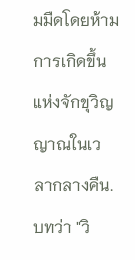มมืดโดยห้ามการเกิดขึ้นแห่งจักขุวิญญาณในเวลากลางคืน.บทว่า "วิ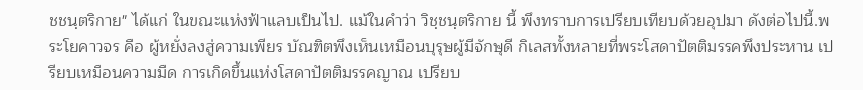ชชนฺตริกาย" ได้แก่ ในขณะแห่งฟ้าแลบเป็นไป. แม้ในคำว่า วิชฺชนฺตริกาย นี้ พึงทราบการเปรียบเทียบด้วยอุปมา ดังต่อไปนี้.พระโยคาวจร คือ ผู้หยั่งลงสู่ความเพียร บัณฑิตพึงเห็นเหมือนบุรุษผู้มีจักษุดี กิเลสทั้งหลายที่พระโสดาปัตติมรรคพึงประหาน เปรียบเหมือนความมืด การเกิดขึ้นแห่งโสดาปัตติมรรคญาณ เปรียบ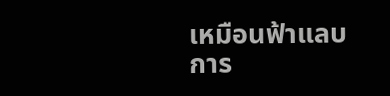เหมือนฟ้าแลบ การ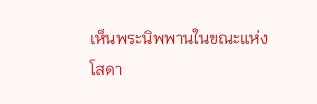เห็นพระนิพพานในขณะแห่งโสดา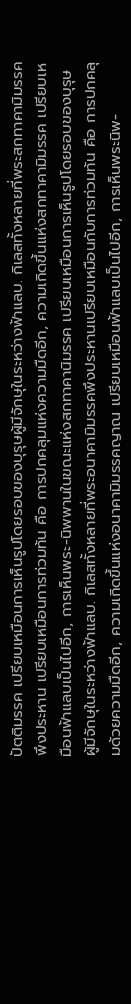ปัตติมรรค เปรียบเหมือนการเห็นรูปโดยรอบของบุรุษผู้มีจักษุในระหว่างฟ้าแลบ. กิเลสทั้งหลายที่พระสกทาคามิมรรคพึงประหาน เปรียบเหมือนการท่วมท้น คือ การปกคลุมแห่งความมืดอีก, ความเกิดขึ้นแห่งสกทาคามิมรรค เปรียบเหมือนฟ้าแลบเป็นไปอีก, การเห็นพระ-นิพพานในขณะแห่งสกทาคานิมรรค เปรียบเหมือนการเห็นรูปโดยรอบของบุรุษผู้มีจักษุในระหว่างฟ้าแลบ. กิเลสทั้งหลายที่พระอนาคามิมรรคพึงประหานเปรียบเหมือนกับการท่วมท้น คือ การปกคลุมด้วยความมืดอีก, ความเกิดขึ้นแห่งอนาคามิมรรคญาณ เปรียบเหมือนฟ้าแลบเป็นไปอีก, การเห็นพระนิพ-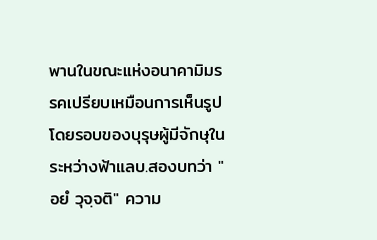พานในขณะแห่งอนาคามิมรรคเปรียบเหมือนการเห็นรูปโดยรอบของบุรุษผู้มีจักษุในระหว่างฟ้าแลบ.สองบทว่า "อยํ วุจฺจติ" ความ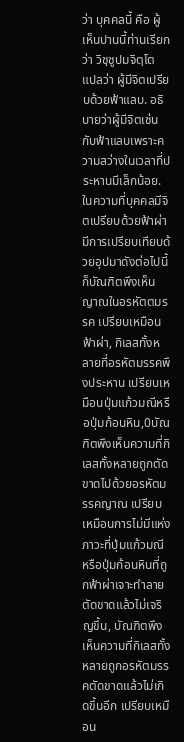ว่า บุคคลนี้ คือ ผู้เห็นปานนี้ท่านเรียกว่า วิชฺชูปมจิตฺโต แปลว่า ผู้มีจิตเปรียบด้วยฟ้าแลบ. อธิบายว่าผู้มีจิตเช่นกับฟ้าแลบเพราะความสว่างในเวลาที่ประหานมีเล็กน้อย.ในความที่บุคคลมีจิตเปรียบด้วยฟ้าผ่า มีการเปรียบเทียบด้วยอุปมาดังต่อไปนี้ก็บัณฑิตพึงเห็นญาณในอรหัตตมรรค เปรียบเหมือนฟ้าผ่า, กิเลสทั้งหลายที่อรหัตมรรคพึงประหาน เปรียบเหมือนปุ่มแก้วมณีหรือปุ่มก้อนหิน,0บัณฑิตพึงเห็นความที่กิเลสทั้งหลายถูกตัดขาดไปด้วยอรหัตมรรคญาณ เปรียบเหมือนการไม่มีแห่งภาวะที่ปุ่มแก้วมณีหรือปุ่มก้อนหินที่ถูกฟ้าผ่าเจาะทำลายตัดขาดแล้วไม่เจริญขึ้น, บัณฑิตพึงเห็นความที่กิเลสทั้งหลายถูกอรหัตมรรคตัดขาดแล้วไม่เกิดขึ้นอีก เปรียบเหมือน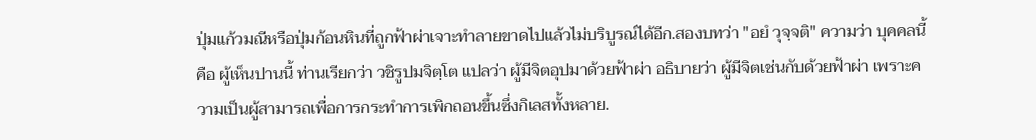ปุ่มแก้วมณีหรือปุ่มก้อนหินที่ถูกฟ้าผ่าเจาะทำลายขาดไปแล้วไม่บริบูรณ์ได้อีก.สองบทว่า "อยํ วุจฺจติ" ความว่า บุคคลนี้ คือ ผู้เห็นปานนี้ ท่านเรียกว่า วชิรูปมจิตฺโต แปลว่า ผู้มีจิตอุปมาด้วยฟ้าผ่า อธิบายว่า ผู้มีจิตเช่นกับด้วยฟ้าผ่า เพราะความเป็นผู้สามารถเพื่อการกระทำการเพิกถอนขึ้นซึ่งกิเลสทั้งหลาย.